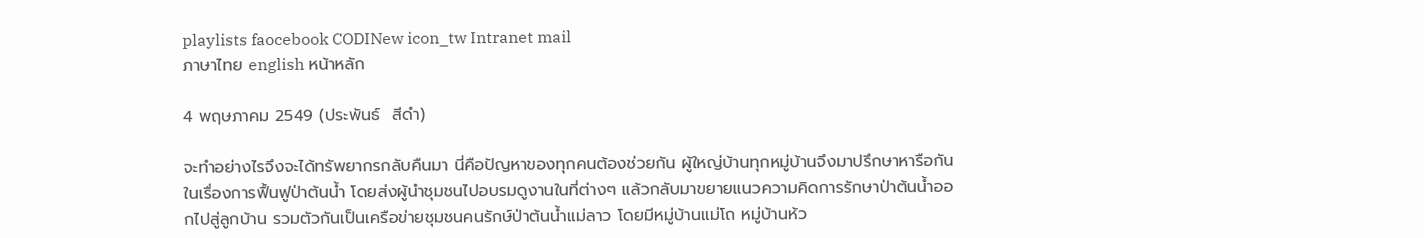playlists faocebook CODINew icon_tw Intranet mail
ภาษาไทย english หน้าหลัก

4 พฤษภาคม 2549 (ประพันธ์  สีดำ)

จะทำอย่างไรจึงจะได้ทรัพยากรกลับคืนมา นี่คือปัญหาของทุกคนต้องช่วยกัน ผู้ใหญ่บ้านทุกหมู่บ้านจึงมาปรึกษาหารือกันในเรื่องการฟื้นฟูป่าต้นน้ำ โดยส่งผู้นำชุมชนไปอบรมดูงานในที่ต่างๆ แล้วกลับมาขยายแนวความคิดการรักษาป่าต้นน้ำออกไปสู่ลูกบ้าน รวมตัวกันเป็นเครือข่ายชุมชนคนรักษ์ป่าต้นน้ำแม่ลาว โดยมีหมู่บ้านแม่โถ หมู่บ้านห้ว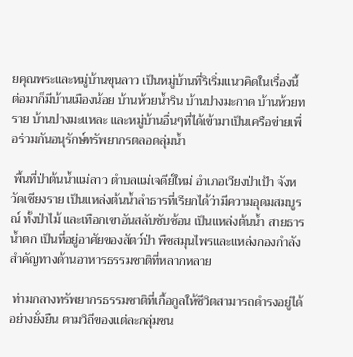ยคุณพระและหมู่บ้านขุนลาว เป็นหมู่บ้านที่ริเริ่มแนวคิดในเรื่องนี้ ต่อมาก็มีบ้านเมืองน้อย บ้านห้วยน้ำริน บ้านปางมะกาด บ้านห้วยทราย บ้านปางมะแหละ และหมู่บ้านอื่นๆที่ได้เข้ามาเป็นเครือข่ายเพื่อร่วมกันอนุรักษ์ทรัพยากรตลอดลุ่มน้ำ

 พื้นที่ป่าต้นน้ำแม่ลาว ตำบลแม่เจดีย์ใหม่ อำเภอเวียงป่าเป้า จังหวัดเชียงราย เป็นแหล่งต้นน้ำลำธารที่เรียกได้ว่ามีความอุดมสมบูรณ์ ทั้งป่าไม้ และเทือกเขาอันสลับซับซ้อน เป็นแหล่งต้นน้ำ สายธารน้ำตก เป็นที่อยู่อาศัยของสัตว์ป่า พืชสมุนไพรและแหล่งกองกำลังสำคัญทางด้านอาหารธรรมชาติที่หลากหลาย

 ท่ามกลางทรัพยากรธรรมชาติที่เกื้อกูลให้ชีวิตสามารถดำรงอยู่ได้อย่างยั่งยืน ตามวิถีของแต่ละกลุ่มชน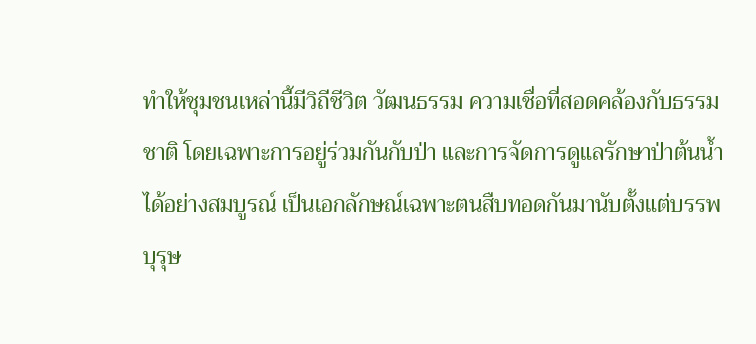ทำให้ชุมชนเหล่านี้มีวิถีชีวิต วัฒนธรรม ความเชื่อที่สอดคล้องกับธรรมชาติ โดยเฉพาะการอยู่ร่วมกันกับป่า และการจัดการดูแลรักษาป่าต้นน้ำได้อย่างสมบูรณ์ เป็นเอกลักษณ์เฉพาะตนสืบทอดกันมานับตั้งแต่บรรพบุรุษ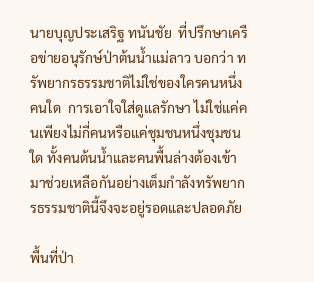นายบุญประเสริฐ ทนันชัย  ที่ปรึกษาเครือข่ายอนุรักษ์ป่าต้นน้ำแม่ลาว บอกว่า ทรัพยากรธรรมชาติไม่ใช่ของใครคนหนึ่งคนใด  การเอาใจใส่ดูแลรักษา ไม่ใช่แค่คนเพียงไม่กี่คนหรือแค่ชุมชนหนึ่งชุมชนใด ทั้งคนต้นน้ำและคนพื้นล่างต้องเข้ามาช่วยเหลือกันอย่างเต็มกำลังทรัพยากรธรรมชาตินี้จึงจะอยู่รอดและปลอดภัย

พื้นที่ป่า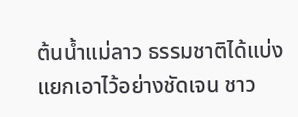ต้นน้ำแม่ลาว ธรรมชาติได้แบ่งแยกเอาไว้อย่างชัดเจน ชาว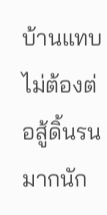บ้านแทบไม่ต้องต่อสู้ดิ้นรนมากนัก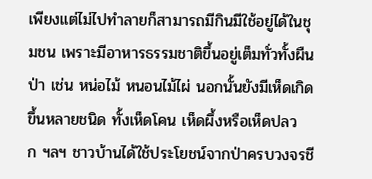เพียงแต่ไม่ไปทำลายก็สามารถมีกินมีใช้อยู่ได้ในชุมชน เพราะมีอาหารธรรมชาติขึ้นอยู่เต็มทั่วทั้งผืนป่า เช่น หน่อไม้ หนอนไม้ไผ่ นอกนั้นยังมีเห็ดเกิดขึ้นหลายชนิด ทั้งเห็ดโคน เห็ดผึ้งหรือเห็ดปลวก ฯลฯ ชาวบ้านได้ใช้ประโยชน์จากป่าครบวงจรชี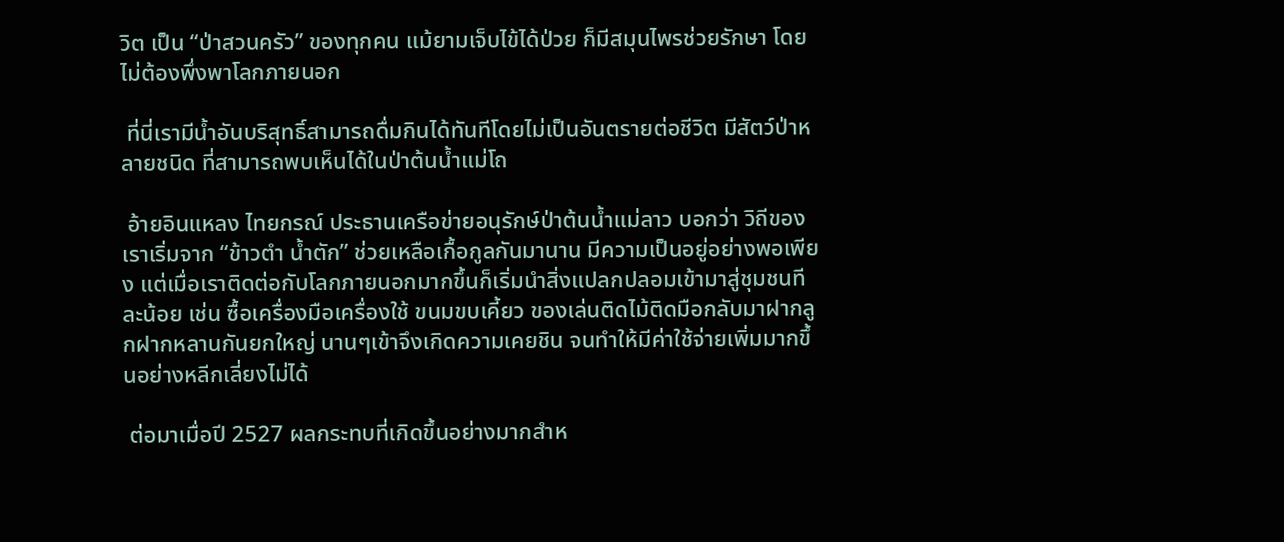วิต เป็น “ป่าสวนครัว” ของทุกคน แม้ยามเจ็บไข้ได้ป่วย ก็มีสมุนไพรช่วยรักษา โดยไม่ต้องพึ่งพาโลกภายนอก

 ที่นี่เรามีน้ำอันบริสุทธิ์สามารถดื่มกินได้ทันทีโดยไม่เป็นอันตรายต่อชีวิต มีสัตว์ป่าหลายชนิด ที่สามารถพบเห็นได้ในป่าต้นน้ำแม่โถ

 อ้ายอินแหลง ไทยกรณ์ ประธานเครือข่ายอนุรักษ์ป่าต้นน้ำแม่ลาว บอกว่า วิถีของเราเริ่มจาก “ข้าวตำ น้ำตัก” ช่วยเหลือเกื้อกูลกันมานาน มีความเป็นอยู่อย่างพอเพียง แต่เมื่อเราติดต่อกับโลกภายนอกมากขึ้นก็เริ่มนำสิ่งแปลกปลอมเข้ามาสู่ชุมชนทีละน้อย เช่น ซื้อเครื่องมือเครื่องใช้ ขนมขบเคี้ยว ของเล่นติดไม้ติดมือกลับมาฝากลูกฝากหลานกันยกใหญ่ นานๆเข้าจึงเกิดความเคยชิน จนทำให้มีค่าใช้จ่ายเพิ่มมากขึ้นอย่างหลีกเลี่ยงไม่ได้

 ต่อมาเมื่อปี 2527 ผลกระทบที่เกิดขึ้นอย่างมากสำห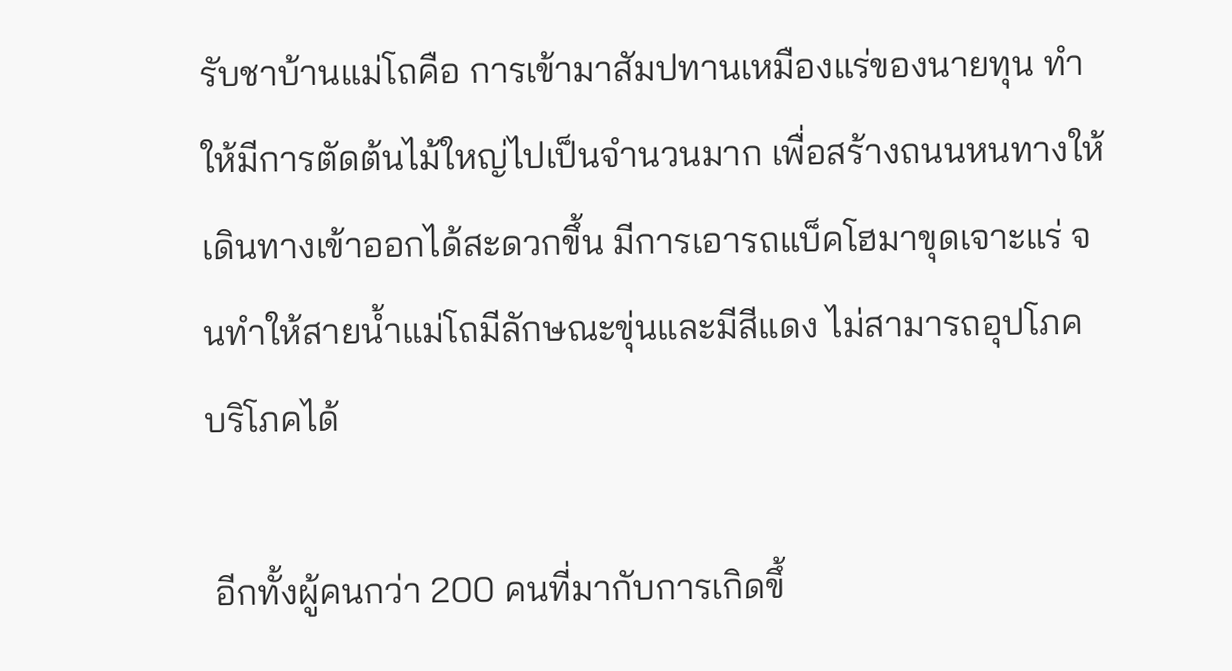รับชาบ้านแม่โถคือ การเข้ามาสัมปทานเหมืองแร่ของนายทุน ทำให้มีการตัดต้นไม้ใหญ่ไปเป็นจำนวนมาก เพื่อสร้างถนนหนทางให้เดินทางเข้าออกได้สะดวกขึ้น มีการเอารถแบ็คโฮมาขุดเจาะแร่ จนทำให้สายน้ำแม่โถมีลักษณะขุ่นและมีสีแดง ไม่สามารถอุปโภค บริโภคได้

 อีกทั้งผู้คนกว่า 200 คนที่มากับการเกิดขึ้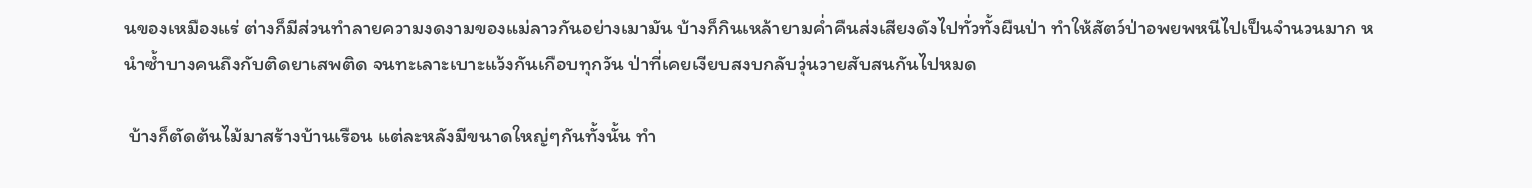นของเหมืองแร่ ต่างก็มีส่วนทำลายความงดงามของแม่ลาวกันอย่างเมามัน บ้างก็กินเหล้ายามค่ำคืนส่งเสียงดังไปทั่วทั้งผืนป่า ทำให้สัตว์ป่าอพยพหนีไปเป็นจำนวนมาก หนำซ้ำบางคนถึงกับติดยาเสพติด จนทะเลาะเบาะแว้งกันเกือบทุกวัน ป่าที่เคยเงียบสงบกลับวุ่นวายสับสนกันไปหมด

 บ้างก็ตัดต้นไม้มาสร้างบ้านเรือน แต่ละหลังมีขนาดใหญ่ๆกันทั้งนั้น ทำ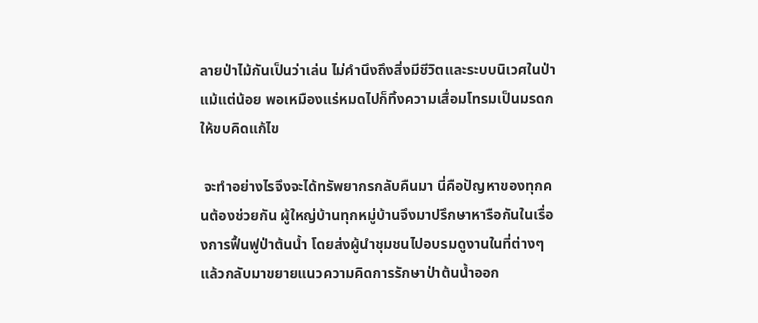ลายป่าไม้กันเป็นว่าเล่น ไม่คำนึงถึงสิ่งมีชีวิตและระบบนิเวศในป่าแม้แต่น้อย พอเหมืองแร่หมดไปก็ทิ้งความเสื่อมโทรมเป็นมรดกให้ขบคิดแก้ไข

 จะทำอย่างไรจึงจะได้ทรัพยากรกลับคืนมา นี่คือปัญหาของทุกคนต้องช่วยกัน ผู้ใหญ่บ้านทุกหมู่บ้านจึงมาปรึกษาหารือกันในเรื่องการฟื้นฟูป่าต้นน้ำ โดยส่งผู้นำชุมชนไปอบรมดูงานในที่ต่างๆ แล้วกลับมาขยายแนวความคิดการรักษาป่าต้นน้ำออก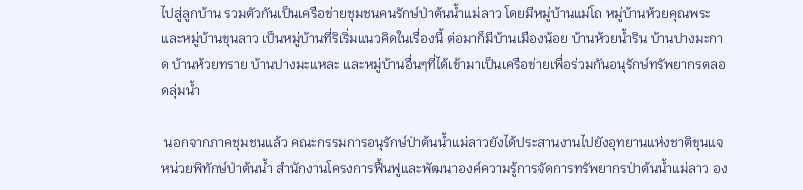ไปสู่ลูกบ้าน รวมตัวกันเป็นเครือข่ายชุมชนคนรักษ์ป่าต้นน้ำแม่ลาว โดยมีหมู่บ้านแม่โถ หมู่บ้านห้วยคุณพระและหมู่บ้านขุนลาว เป็นหมู่บ้านที่ริเริ่มแนวคิดในเรื่องนี้ ต่อมาก็มีบ้านเมืองน้อย บ้านห้วยน้ำริน บ้านปางมะกาด บ้านห้วยทราย บ้านปางมะแหละ และหมู่บ้านอื่นๆที่ได้เข้ามาเป็นเครือข่ายเพื่อร่วมกันอนุรักษ์ทรัพยากรตลอดลุ่มน้ำ

 นอกจากภาคชุมชนแล้ว คณะกรรมการอนุรักษ์ป่าต้นน้ำแม่ลาวยังได้ประสานงานไปยังอุทยานแห่งชาติขุนแจ หน่วยพิทักษ์ป่าต้นน้ำ สำนักงานโครงการฟื้นฟูและพัฒนาองค์ความรู้การจัดการทรัพยากรป่าต้นน้ำแม่ลาว อง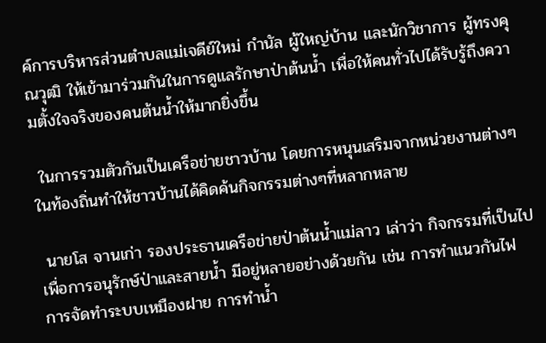ค์การบริหารส่วนตำบลแม่เจดีย์ใหม่ กำนัล ผู้ใหญ่บ้าน และนักวิชาการ ผู้ทรงคุณวุฒิ ให้เข้ามาร่วมกันในการดูแลรักษาป่าต้นน้ำ เพื่อให้คนทั่วไปได้รับรู้ถึงความตั้งใจจริงของคนต้นน้ำให้มากยิ่งขึ้น

 ในการรวมตัวกันเป็นเครือข่ายชาวบ้าน โดยการหนุนเสริมจากหน่วยงานต่างๆในท้องถิ่นทำให้ชาวบ้านได้คิดค้นกิจกรรมต่างๆที่หลากหลาย

 นายโส จานเก่า รองประธานเครือข่ายป่าต้นน้ำแม่ลาว เล่าว่า กิจกรรมที่เป็นไปเพื่อการอนุรักษ์ป่าและสายน้ำ มีอยู่หลายอย่างด้วยกัน เช่น การทำแนวกันไฟ การจัดทำระบบเหมืองฝาย การทำน้ำ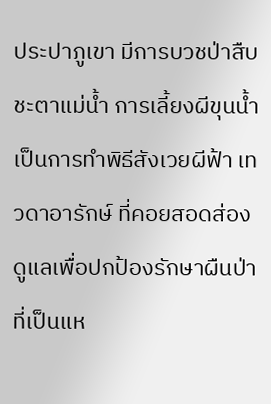ประปาภูเขา มีการบวชป่าสืบชะตาแม่น้ำ การเลี้ยงผีขุนน้ำ เป็นการทำพิธีสังเวยผีฟ้า เทวดาอารักษ์ ที่คอยสอดส่องดูแลเพื่อปกป้องรักษาผืนป่าที่เป็นแห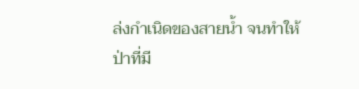ล่งกำเนิดของสายน้ำ จนทำให้ป่าที่มี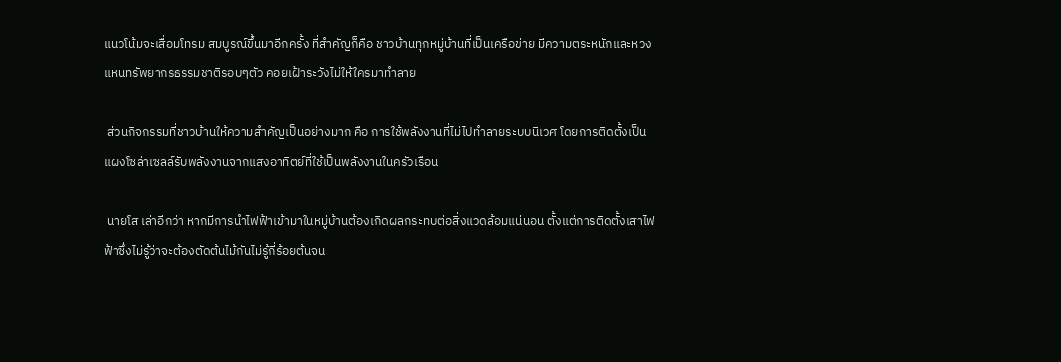แนวโน้มจะเสื่อมโทรม สมบูรณ์ขึ้นมาอีกครั้ง ที่สำคัญก็คือ ชาวบ้านทุกหมู่บ้านที่เป็นเครือข่าย มีความตระหนักและหวงแหนทรัพยากรธรรมชาติรอบๆตัว คอยเฝ้าระวังไม่ให้ใครมาทำลาย

 ส่วนกิจกรรมที่ชาวบ้านให้ความสำคัญเป็นอย่างมาก คือ การใช้พลังงานที่ไม่ไปทำลายระบบนิเวศ โดยการติดตั้งเป็นแผงโซล่าเซลล์รับพลังงานจากแสงอาทิตย์ที่ใช้เป็นพลังงานในครัวเรือน

 นายโส เล่าอีกว่า หากมีการนำไฟฟ้าเข้ามาในหมู่บ้านต้องเกิดผลกระทบต่อสิ่งแวดล้อมแน่นอน ตั้งแต่การติดตั้งเสาไฟฟ้าซึ่งไม่รู้ว่าจะต้องตัดต้นไม้กันไม่รู้กี่ร้อยต้นจน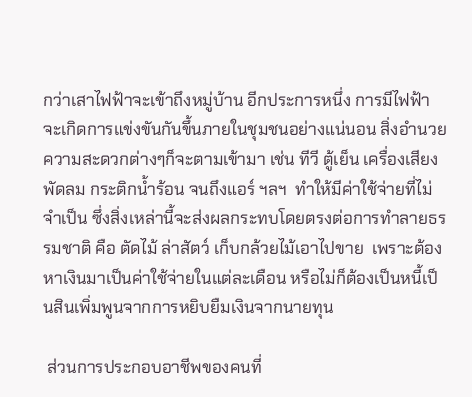กว่าเสาไฟฟ้าจะเข้าถึงหมู่บ้าน อีกประการหนึ่ง การมีไฟฟ้าจะเกิดการแข่งขันกันขึ้นภายในชุมชนอย่างแน่นอน สิ่งอำนวยความสะดวกต่างๆก็จะตามเข้ามา เช่น ทีวี ตู้เย็น เครื่องเสียง พัดลม กระติกน้ำร้อน จนถึงแอร์ ฯลฯ  ทำให้มีค่าใช้จ่ายที่ไม่จำเป็น ซึ่งสิ่งเหล่านี้จะส่งผลกระทบโดยตรงต่อการทำลายธรรมชาติ คือ ตัดไม้ ล่าสัตว์ เก็บกล้วยไม้เอาไปขาย  เพราะต้องหาเงินมาเป็นค่าใช้จ่ายในแต่ละเดือน หรือไม่ก็ต้องเป็นหนี้เป็นสินเพิ่มพูนจากการหยิบยืมเงินจากนายทุน

 ส่วนการประกอบอาชีพของคนที่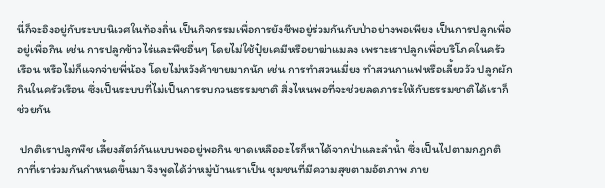นี่ก็จะอิงอยู่กับระบบนิเวศในท้องถิ่น เป็นกิจกรรมเพื่อการยังชีพอยู่ร่วมกันกับป่าอย่างพอเพียง เป็นการปลูกเพื่ออยู่เพื่อกิน เช่น การปลูกข้าวไร่และพืชอื่นๆ โดยไม่ใช้ปุ๋ยเคมีหรือยาฆ่าแมลง เพราะเราปลูกเพื่อบริโภคในครัวเรือน หรือไม่ก็แจกจ่ายพี่น้อง โดยไม่หวังค้าขายมากนัก เช่น การทำสวนเมี่ยง ทำสวนกาแฟหรือเลี้ยววัว ปลูกผักกินในครัวเรือน ซึ่งเป็นระบบที่ไม่เป็นการรบกวนธรรมชาติ สิ่งไหนพอที่จะช่วยลดภาระให้กับธรรมชาติได้เราก็ช่วยกัน

 ปกติเราปลูกพืช เลี้ยงสัตว์กันแบบพออยู่พอกิน ขาดเหลืออะไรก็หาได้จากป่าและลำน้ำ ซึ่งเป็นไปตามกฎกติกาที่เราร่วมกันกำหนดขึ้นมา จึงพูดได้ว่าหมู่บ้านเราเป็น ชุมชนที่มีความสุขตามอัตภาพ ภาย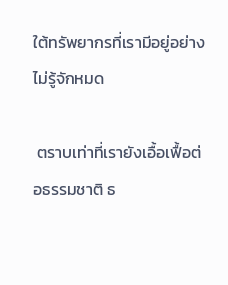ใต้ทรัพยากรที่เรามีอยู่อย่างไม่รู้จักหมด

 ตราบเท่าที่เรายังเอื้อเฟื้อต่อธรรมชาติ ธ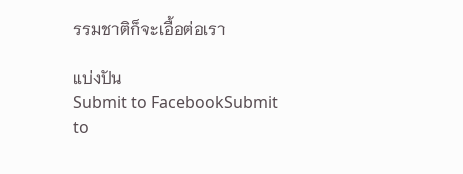รรมชาติก็จะเอื้อต่อเรา

แบ่งปัน
Submit to FacebookSubmit to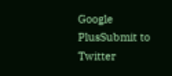Google PlusSubmit to Twitter